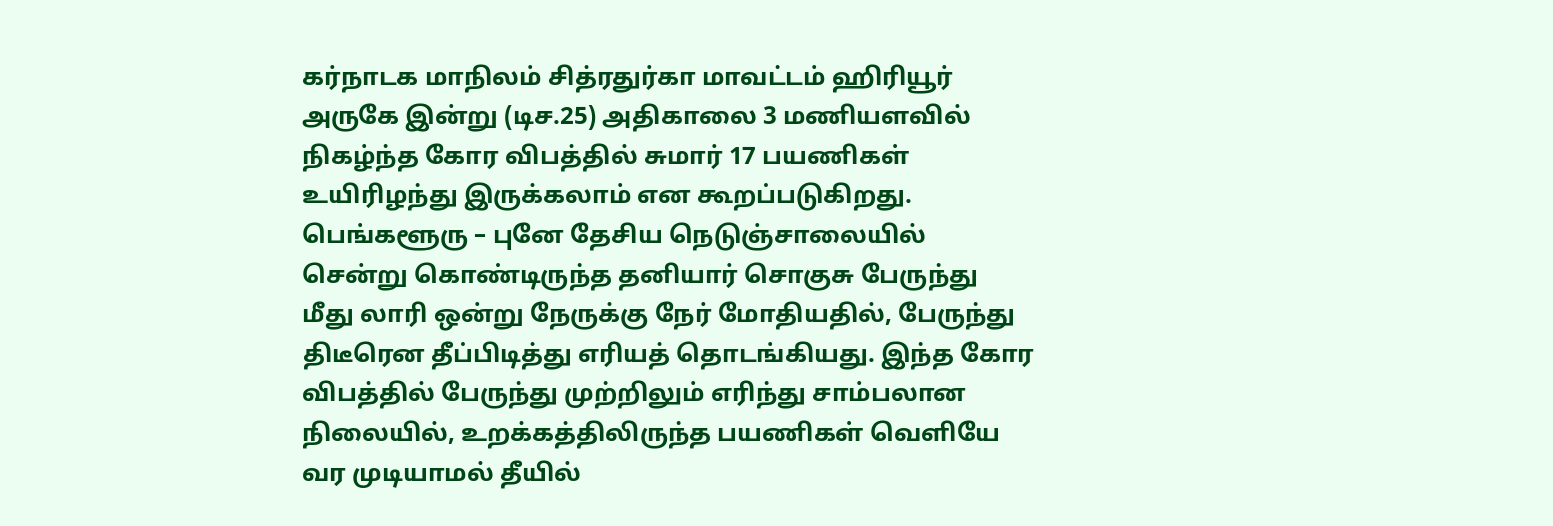கர்நாடக மாநிலம் சித்ரதுர்கா மாவட்டம் ஹிரியூர் அருகே இன்று (டிச.25) அதிகாலை 3 மணியளவில் நிகழ்ந்த கோர விபத்தில் சுமார் 17 பயணிகள் உயிரிழந்து இருக்கலாம் என கூறப்படுகிறது.
பெங்களூரு – புனே தேசிய நெடுஞ்சாலையில் சென்று கொண்டிருந்த தனியார் சொகுசு பேருந்து மீது லாரி ஒன்று நேருக்கு நேர் மோதியதில், பேருந்து திடீரென தீப்பிடித்து எரியத் தொடங்கியது. இந்த கோர விபத்தில் பேருந்து முற்றிலும் எரிந்து சாம்பலான நிலையில், உறக்கத்திலிருந்த பயணிகள் வெளியே வர முடியாமல் தீயில்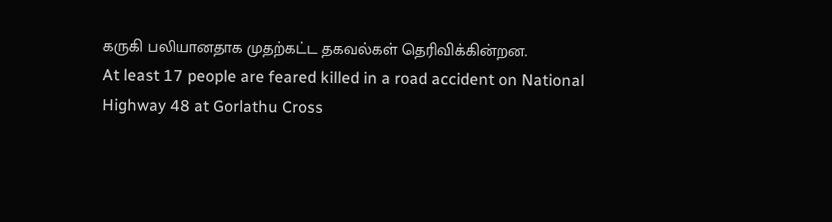கருகி பலியானதாக முதற்கட்ட தகவல்கள் தெரிவிக்கின்றன.
At least 17 people are feared killed in a road accident on National Highway 48 at Gorlathu Cross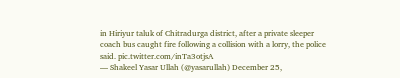in Hiriyur taluk of Chitradurga district, after a private sleeper coach bus caught fire following a collision with a lorry, the police said. pic.twitter.com/inTa3otjsA
— Shakeel Yasar Ullah (@yasarullah) December 25,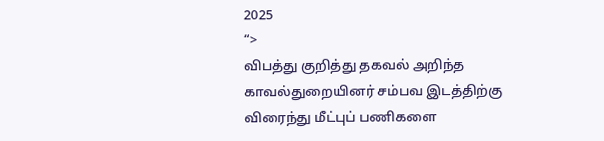2025
“>
விபத்து குறித்து தகவல் அறிந்த காவல்துறையினர் சம்பவ இடத்திற்கு விரைந்து மீட்புப் பணிகளை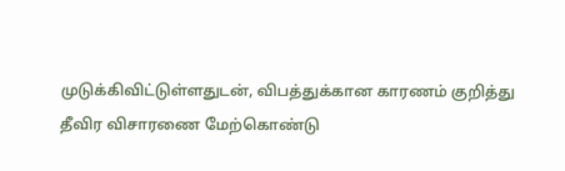முடுக்கிவிட்டுள்ளதுடன், விபத்துக்கான காரணம் குறித்து தீவிர விசாரணை மேற்கொண்டு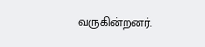வருகின்றனர்.